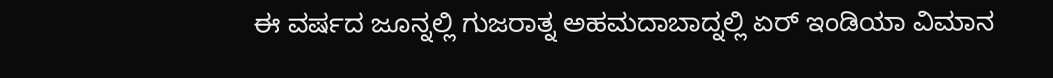ಈ ವರ್ಷದ ಜೂನ್ನಲ್ಲಿ ಗುಜರಾತ್ನ ಅಹಮದಾಬಾದ್ನಲ್ಲಿ ಏರ್ ಇಂಡಿಯಾ ವಿಮಾನ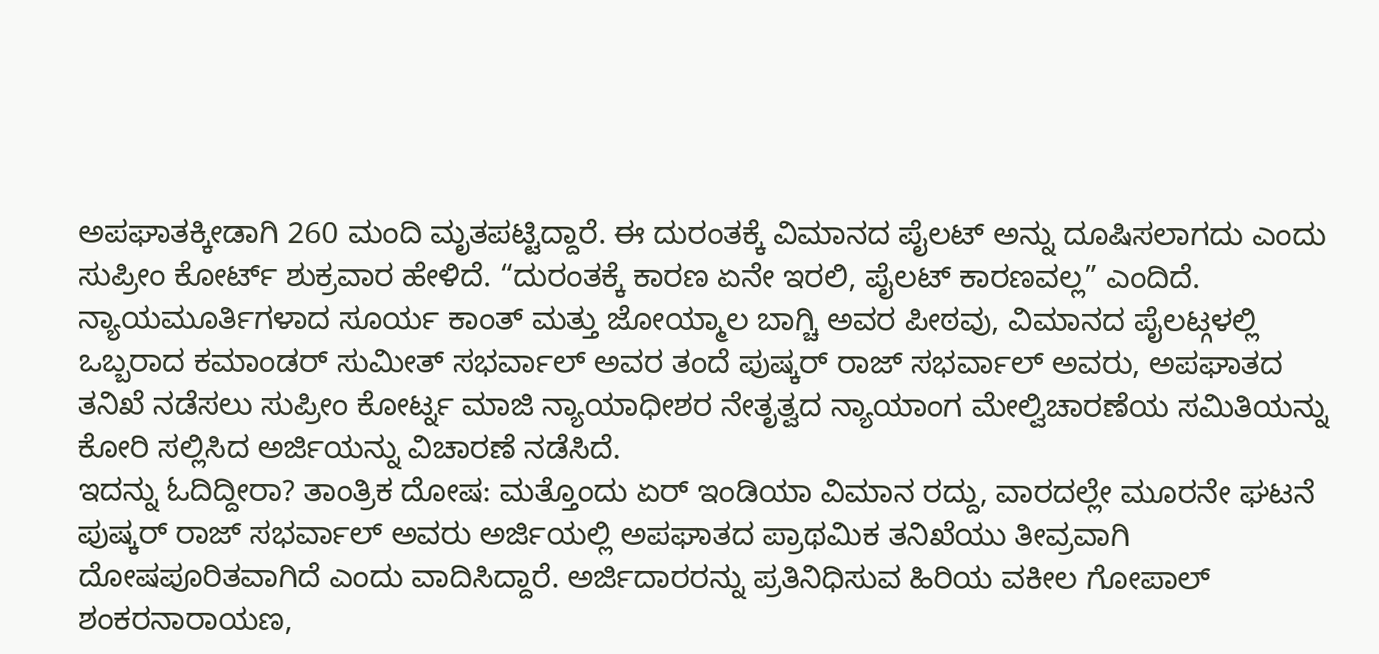ಅಪಘಾತಕ್ಕೀಡಾಗಿ 260 ಮಂದಿ ಮೃತಪಟ್ಟಿದ್ದಾರೆ. ಈ ದುರಂತಕ್ಕೆ ವಿಮಾನದ ಪೈಲಟ್ ಅನ್ನು ದೂಷಿಸಲಾಗದು ಎಂದು ಸುಪ್ರೀಂ ಕೋರ್ಟ್ ಶುಕ್ರವಾರ ಹೇಳಿದೆ. “ದುರಂತಕ್ಕೆ ಕಾರಣ ಏನೇ ಇರಲಿ, ಪೈಲಟ್ ಕಾರಣವಲ್ಲ” ಎಂದಿದೆ.
ನ್ಯಾಯಮೂರ್ತಿಗಳಾದ ಸೂರ್ಯ ಕಾಂತ್ ಮತ್ತು ಜೋಯ್ಮಾಲ ಬಾಗ್ಚಿ ಅವರ ಪೀಠವು, ವಿಮಾನದ ಪೈಲಟ್ಗಳಲ್ಲಿ ಒಬ್ಬರಾದ ಕಮಾಂಡರ್ ಸುಮೀತ್ ಸಭರ್ವಾಲ್ ಅವರ ತಂದೆ ಪುಷ್ಕರ್ ರಾಜ್ ಸಭರ್ವಾಲ್ ಅವರು, ಅಪಘಾತದ ತನಿಖೆ ನಡೆಸಲು ಸುಪ್ರೀಂ ಕೋರ್ಟ್ನ ಮಾಜಿ ನ್ಯಾಯಾಧೀಶರ ನೇತೃತ್ವದ ನ್ಯಾಯಾಂಗ ಮೇಲ್ವಿಚಾರಣೆಯ ಸಮಿತಿಯನ್ನು ಕೋರಿ ಸಲ್ಲಿಸಿದ ಅರ್ಜಿಯನ್ನು ವಿಚಾರಣೆ ನಡೆಸಿದೆ.
ಇದನ್ನು ಓದಿದ್ದೀರಾ? ತಾಂತ್ರಿಕ ದೋಷ: ಮತ್ತೊಂದು ಏರ್ ಇಂಡಿಯಾ ವಿಮಾನ ರದ್ದು, ವಾರದಲ್ಲೇ ಮೂರನೇ ಘಟನೆ
ಪುಷ್ಕರ್ ರಾಜ್ ಸಭರ್ವಾಲ್ ಅವರು ಅರ್ಜಿಯಲ್ಲಿ ಅಪಘಾತದ ಪ್ರಾಥಮಿಕ ತನಿಖೆಯು ತೀವ್ರವಾಗಿ ದೋಷಪೂರಿತವಾಗಿದೆ ಎಂದು ವಾದಿಸಿದ್ದಾರೆ. ಅರ್ಜಿದಾರರನ್ನು ಪ್ರತಿನಿಧಿಸುವ ಹಿರಿಯ ವಕೀಲ ಗೋಪಾಲ್ ಶಂಕರನಾರಾಯಣ,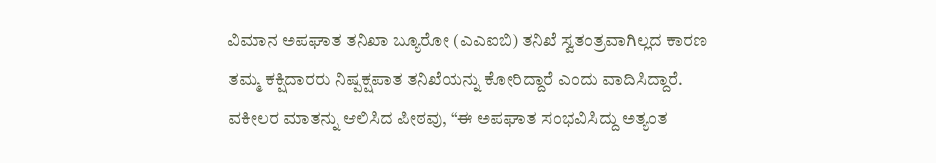ವಿಮಾನ ಅಪಘಾತ ತನಿಖಾ ಬ್ಯೂರೋ (ಎಎಐಬಿ) ತನಿಖೆ ಸ್ವತಂತ್ರವಾಗಿಲ್ಲದ ಕಾರಣ ತಮ್ಮ ಕಕ್ಷಿದಾರರು ನಿಷ್ಪಕ್ಷಪಾತ ತನಿಖೆಯನ್ನು ಕೋರಿದ್ದಾರೆ ಎಂದು ವಾದಿಸಿದ್ದಾರೆ.
ವಕೀಲರ ಮಾತನ್ನು ಆಲಿಸಿದ ಪೀಠವು, “ಈ ಅಪಘಾತ ಸಂಭವಿಸಿದ್ದು ಅತ್ಯಂತ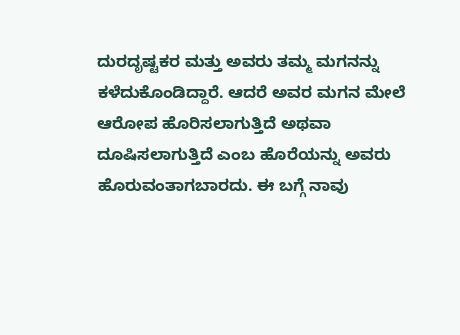ದುರದೃಷ್ಟಕರ ಮತ್ತು ಅವರು ತಮ್ಮ ಮಗನನ್ನು ಕಳೆದುಕೊಂಡಿದ್ದಾರೆ. ಆದರೆ ಅವರ ಮಗನ ಮೇಲೆ ಆರೋಪ ಹೊರಿಸಲಾಗುತ್ತಿದೆ ಅಥವಾ ದೂಷಿಸಲಾಗುತ್ತಿದೆ ಎಂಬ ಹೊರೆಯನ್ನು ಅವರು ಹೊರುವಂತಾಗಬಾರದು. ಈ ಬಗ್ಗೆ ನಾವು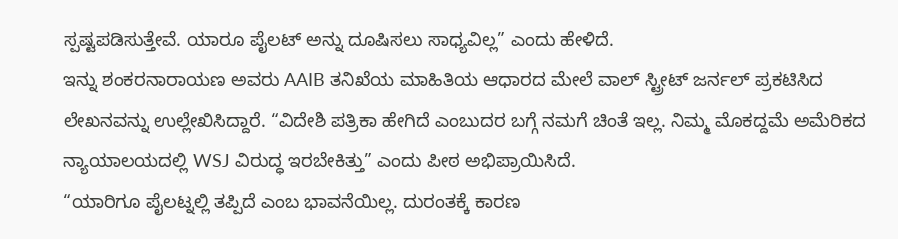ಸ್ಪಷ್ಟಪಡಿಸುತ್ತೇವೆ. ಯಾರೂ ಪೈಲಟ್ ಅನ್ನು ದೂಷಿಸಲು ಸಾಧ್ಯವಿಲ್ಲ” ಎಂದು ಹೇಳಿದೆ.
ಇನ್ನು ಶಂಕರನಾರಾಯಣ ಅವರು AAIB ತನಿಖೆಯ ಮಾಹಿತಿಯ ಆಧಾರದ ಮೇಲೆ ವಾಲ್ ಸ್ಟ್ರೀಟ್ ಜರ್ನಲ್ ಪ್ರಕಟಿಸಿದ ಲೇಖನವನ್ನು ಉಲ್ಲೇಖಿಸಿದ್ದಾರೆ. “ವಿದೇಶಿ ಪತ್ರಿಕಾ ಹೇಗಿದೆ ಎಂಬುದರ ಬಗ್ಗೆ ನಮಗೆ ಚಿಂತೆ ಇಲ್ಲ. ನಿಮ್ಮ ಮೊಕದ್ದಮೆ ಅಮೆರಿಕದ ನ್ಯಾಯಾಲಯದಲ್ಲಿ WSJ ವಿರುದ್ಧ ಇರಬೇಕಿತ್ತು” ಎಂದು ಪೀಠ ಅಭಿಪ್ರಾಯಿಸಿದೆ.
“ಯಾರಿಗೂ ಪೈಲಟ್ನಲ್ಲಿ ತಪ್ಪಿದೆ ಎಂಬ ಭಾವನೆಯಿಲ್ಲ. ದುರಂತಕ್ಕೆ ಕಾರಣ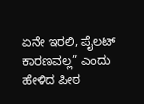ಏನೇ ಇರಲಿ, ಪೈಲಟ್ ಕಾರಣವಲ್ಲ” ಎಂದು ಹೇಳಿದ ಪೀಠ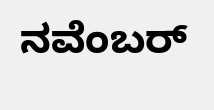ನವೆಂಬರ್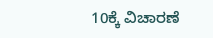10ಕ್ಕೆ ವಿಚಾರಣೆ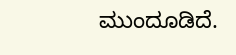ಮುಂದೂಡಿದೆ.